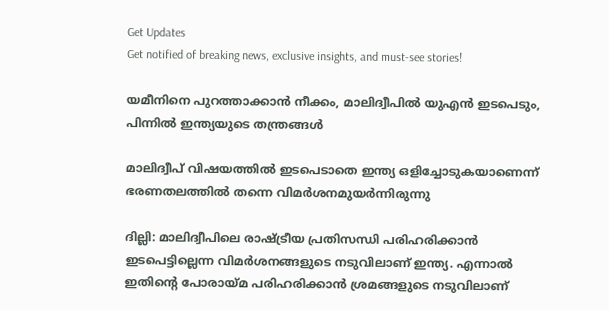Get Updates
Get notified of breaking news, exclusive insights, and must-see stories!

യമീനിനെ പുറത്താക്കാന്‍ നീക്കം, മാലിദ്വീപില്‍ യുഎന്‍ ഇടപെടും, പിന്നില്‍ ഇന്ത്യയുടെ തന്ത്രങ്ങള്‍

മാലിദ്വീപ് വിഷയത്തില്‍ ഇടപെടാതെ ഇന്ത്യ ഒളിച്ചോടുകയാണെന്ന് ഭരണതലത്തില്‍ തന്നെ വിമര്‍ശനമുയര്‍ന്നിരുന്നു

ദില്ലി: മാലിദ്വീപിലെ രാഷ്ട്രീയ പ്രതിസന്ധി പരിഹരിക്കാന്‍ ഇടപെട്ടില്ലെന്ന വിമര്‍ശനങ്ങളുടെ നടുവിലാണ് ഇന്ത്യ. എന്നാല്‍ ഇതിന്റെ പോരായ്മ പരിഹരിക്കാന്‍ ശ്രമങ്ങളുടെ നടുവിലാണ്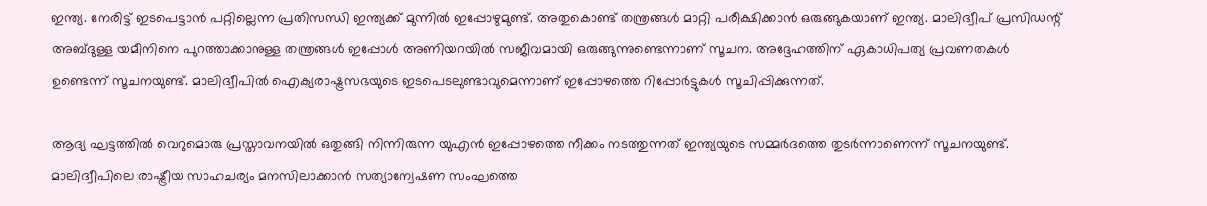ഇന്ത്യ. നേരിട്ട് ഇടപെട്ടാന്‍ പറ്റില്ലെന്ന പ്രതിസന്ധി ഇന്ത്യക്ക് മുന്നില്‍ ഇപ്പോഴുമുണ്ട്. അതുകൊണ്ട് തന്ത്രങ്ങള്‍ മാറ്റി പരീക്ഷിക്കാന്‍ ഒരുങ്ങുകയാണ് ഇന്ത്യ. മാലിദ്വീപ് പ്രസിഡന്റ് അബ്ദുള്ള യമീനിനെ പുറത്താക്കാനുള്ള തന്ത്രങ്ങള്‍ ഇപ്പോള്‍ അണിയറയില്‍ സജീവമായി ഒരുങ്ങുന്നുണ്ടെന്നാണ് സൂചന. അദ്ദേഹത്തിന് ഏകാധിപത്യ പ്രവണതകള്‍ ഉണ്ടെന്ന് സൂചനയുണ്ട്. മാലിദ്വീപില്‍ ഐക്യരാഷ്ട്രസഭയുടെ ഇടപെടലുണ്ടാവുമെന്നാണ് ഇപ്പോഴത്തെ റിപ്പോര്‍ട്ടുകള്‍ സൂചിപ്പിക്കുന്നത്.

ആദ്യ ഘട്ടത്തില്‍ വെറുമൊരു പ്രസ്താവനയില്‍ ഒതുങ്ങി നിന്നിരുന്ന യുഎന്‍ ഇപ്പോഴത്തെ നീക്കം നടത്തുന്നത് ഇന്ത്യയുടെ സമ്മര്‍ദത്തെ തുടര്‍ന്നാണെന്ന് സൂചനയുണ്ട്. മാലിദ്വീപിലെ രാഷ്ട്രീയ സാഹചര്യം മനസിലാക്കാന്‍ സത്യാന്വേഷണ സംഘത്തെ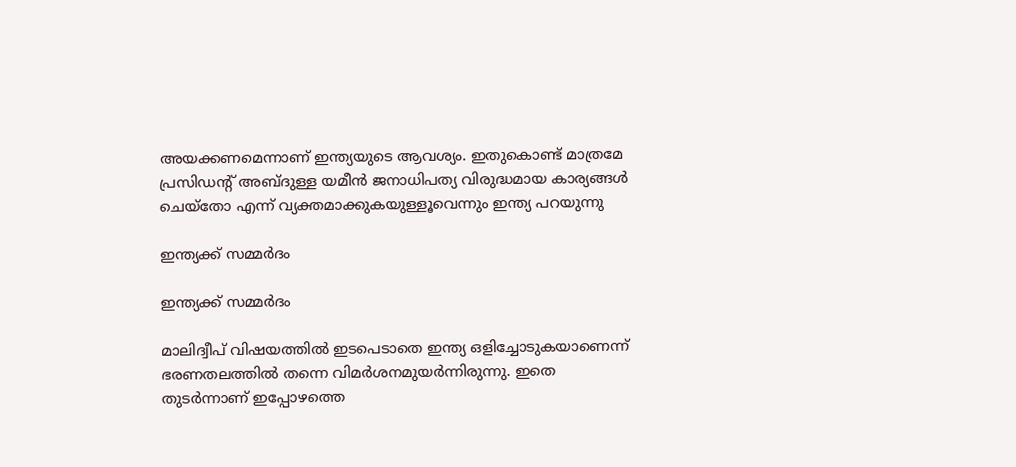അയക്കണമെന്നാണ് ഇന്ത്യയുടെ ആവശ്യം. ഇതുകൊണ്ട് മാത്രമേ പ്രസിഡന്റ് അബ്ദുള്ള യമീന്‍ ജനാധിപത്യ വിരുദ്ധമായ കാര്യങ്ങള്‍ ചെയ്‌തോ എന്ന് വ്യക്തമാക്കുകയുള്ളൂവെന്നും ഇന്ത്യ പറയുന്നു

ഇന്ത്യക്ക് സമ്മര്‍ദം

ഇന്ത്യക്ക് സമ്മര്‍ദം

മാലിദ്വീപ് വിഷയത്തില്‍ ഇടപെടാതെ ഇന്ത്യ ഒളിച്ചോടുകയാണെന്ന് ഭരണതലത്തില്‍ തന്നെ വിമര്‍ശനമുയര്‍ന്നിരുന്നു. ഇതെ തുടര്‍ന്നാണ് ഇപ്പോഴത്തെ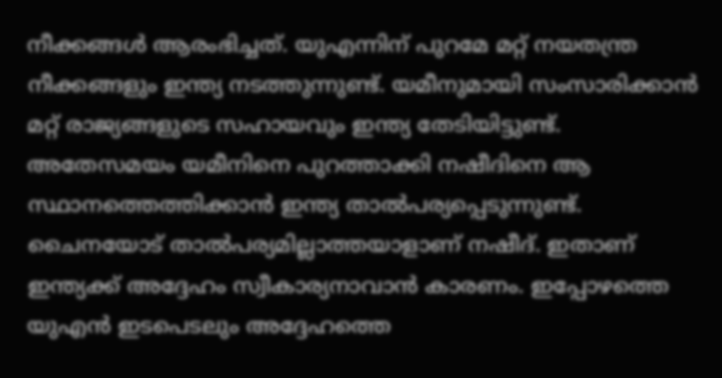നീക്കങ്ങള്‍ ആരംഭിച്ചത്. യുഎന്നിന് പുറമേ മറ്റ് നയതന്ത്ര നീക്കങ്ങളും ഇന്ത്യ നടത്തുന്നുണ്ട്. യമീനുമായി സംസാരിക്കാന്‍ മറ്റ് രാജ്യങ്ങളുടെ സഹായവും ഇന്ത്യ തേടിയിട്ടുണ്ട്. അതേസമയം യമീനിനെ പുറത്താക്കി നഷീദിനെ ആ സ്ഥാനത്തെത്തിക്കാന്‍ ഇന്ത്യ താല്‍പര്യപ്പെടുന്നുണ്ട്. ചൈനയോട് താല്‍പര്യമില്ലാത്തയാളാണ് നഷീദ്. ഇതാണ് ഇന്ത്യക്ക് അദ്ദേഹം സ്വീകാര്യനാവാന്‍ കാരണം. ഇപ്പോഴത്തെ യുഎന്‍ ഇടപെടലും അദ്ദേഹത്തെ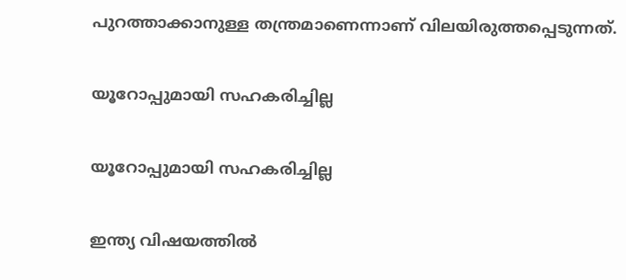പുറത്താക്കാനുള്ള തന്ത്രമാണെന്നാണ് വിലയിരുത്തപ്പെടുന്നത്.

യൂറോപ്പുമായി സഹകരിച്ചില്ല

യൂറോപ്പുമായി സഹകരിച്ചില്ല

ഇന്ത്യ വിഷയത്തില്‍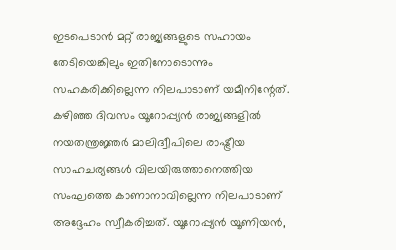ഇടപെടാന്‍ മറ്റ് രാജ്യങ്ങളുടെ സഹായം തേടിയെങ്കിലും ഇതിനോടൊന്നും സഹകരിക്കില്ലെന്ന നിലപാടാണ് യമീനിന്റേത്. കഴിഞ്ഞ ദിവസം യൂറോപ്പ്യന്‍ രാജ്യങ്ങളില്‍ നയതന്ത്രജ്ഞര്‍ മാലിദ്വീപിലെ രാഷ്ട്രീയ സാഹചര്യങ്ങള്‍ വിലയിരുത്താനെത്തിയ സംഘത്തെ കാണാനാവില്ലെന്ന നിലപാടാണ് അദ്ദേഹം സ്വീകരിച്ചത്. യൂറോപ്പ്യന്‍ യൂണിയന്‍,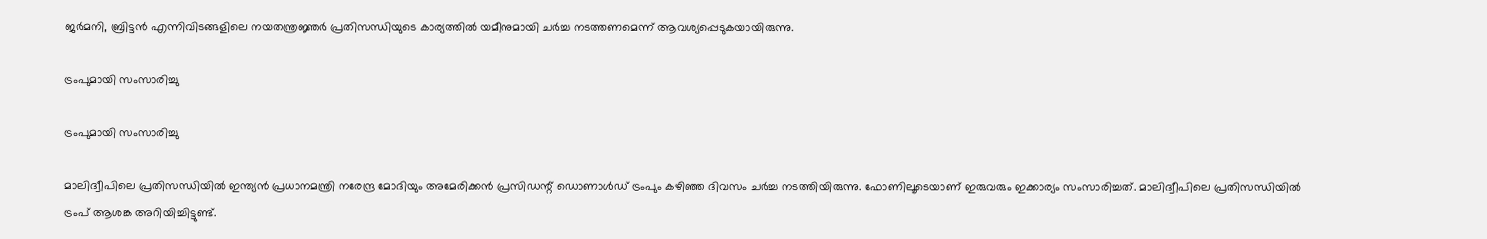ജര്‍മനി, ബ്രിട്ടന്‍ എന്നിവിടങ്ങളിലെ നയതന്ത്രജ്ഞര്‍ പ്രതിസന്ധിയുടെ കാര്യത്തില്‍ യമീനുമായി ചര്‍ച്ച നടത്തണമെന്ന് ആവശ്യപ്പെടുകയായിരുന്നു.

ട്രംപുമായി സംസാരിച്ചു

ട്രംപുമായി സംസാരിച്ചു

മാലിദ്വീപിലെ പ്രതിസന്ധിയില്‍ ഇന്ത്യന്‍ പ്രധാനമന്ത്രി നരേന്ദ്ര മോദിയും അമേരിക്കന്‍ പ്രസിഡന്റ് ഡൊണാള്‍ഡ് ട്രംപും കഴിഞ്ഞ ദിവസം ചര്‍ച്ച നടത്തിയിരുന്നു. ഫോണിലൂടെയാണ് ഇരുവരും ഇക്കാര്യം സംസാരിച്ചത്. മാലിദ്വീപിലെ പ്രതിസന്ധിയില്‍ ട്രംപ് ആശങ്ക അറിയിച്ചിട്ടുണ്ട്.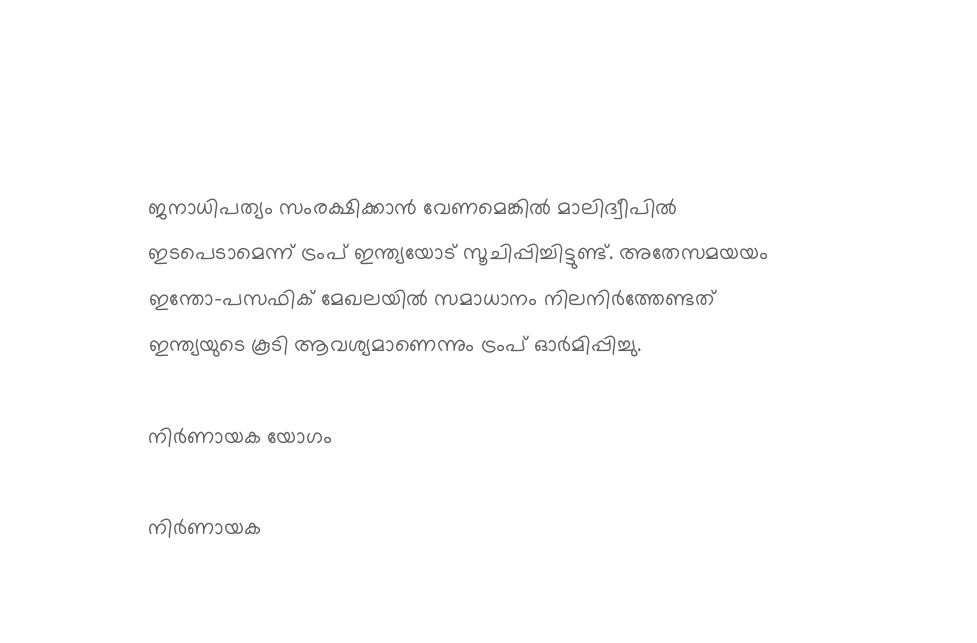ജനാധിപത്യം സംരക്ഷിക്കാന്‍ വേണമെങ്കില്‍ മാലിദ്വീപില്‍ ഇടപെടാമെന്ന് ട്രംപ് ഇന്ത്യയോട് സൂചിപ്പിച്ചിട്ടുണ്ട്. അതേസമയയം ഇന്തോ-പസഫിക് മേഖലയില്‍ സമാധാനം നിലനിര്‍ത്തേണ്ടത് ഇന്ത്യയുടെ കൂടി ആവശ്യമാണെന്നും ട്രംപ് ഓര്‍മിപ്പിച്ചു.

നിര്‍ണായക യോഗം

നിര്‍ണായക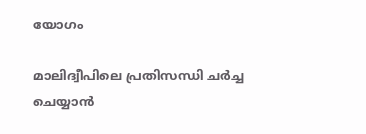യോഗം

മാലിദ്വീപിലെ പ്രതിസന്ധി ചര്‍ച്ച ചെയ്യാന്‍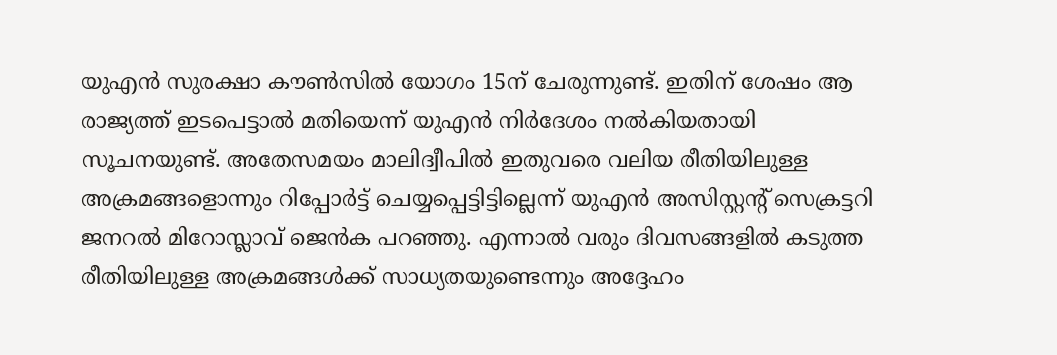യുഎന്‍ സുരക്ഷാ കൗണ്‍സില്‍ യോഗം 15ന് ചേരുന്നുണ്ട്. ഇതിന് ശേഷം ആ രാജ്യത്ത് ഇടപെട്ടാല്‍ മതിയെന്ന് യുഎന്‍ നിര്‍ദേശം നല്‍കിയതായി സൂചനയുണ്ട്. അതേസമയം മാലിദ്വീപില്‍ ഇതുവരെ വലിയ രീതിയിലുള്ള അക്രമങ്ങളൊന്നും റിപ്പോര്‍ട്ട് ചെയ്യപ്പെട്ടിട്ടില്ലെന്ന് യുഎന്‍ അസിസ്റ്റന്റ് സെക്രട്ടറി ജനറല്‍ മിറോസ്ലാവ് ജെന്‍ക പറഞ്ഞു. എന്നാല്‍ വരും ദിവസങ്ങളില്‍ കടുത്ത രീതിയിലുള്ള അക്രമങ്ങള്‍ക്ക് സാധ്യതയുണ്ടെന്നും അദ്ദേഹം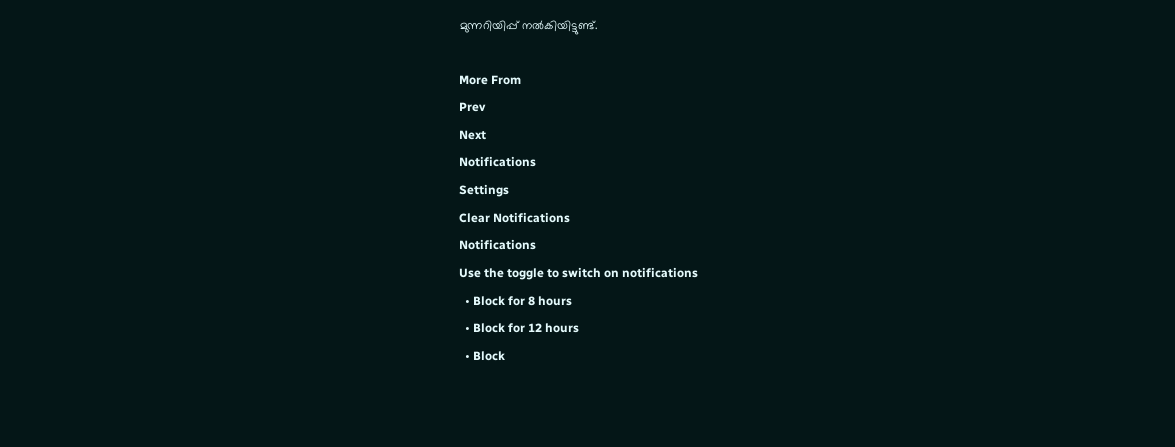മുന്നറിയിപ്പ് നല്‍കിയിട്ടുണ്ട്.

More From
Prev
Next
Notifications
Settings
Clear Notifications
Notifications
Use the toggle to switch on notifications
  • Block for 8 hours
  • Block for 12 hours
  • Block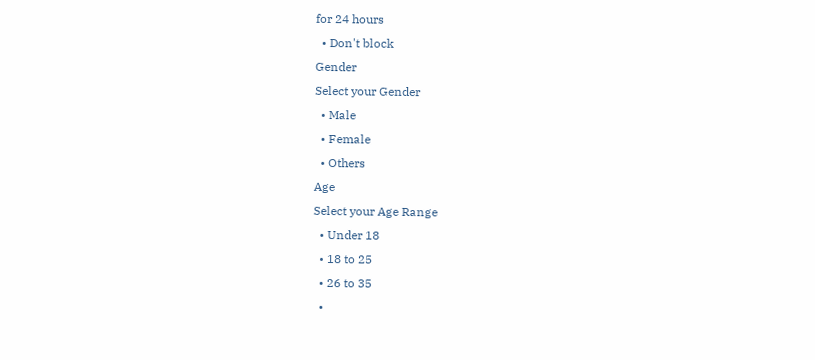for 24 hours
  • Don't block
Gender
Select your Gender
  • Male
  • Female
  • Others
Age
Select your Age Range
  • Under 18
  • 18 to 25
  • 26 to 35
  •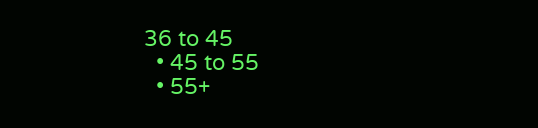36 to 45
  • 45 to 55
  • 55+